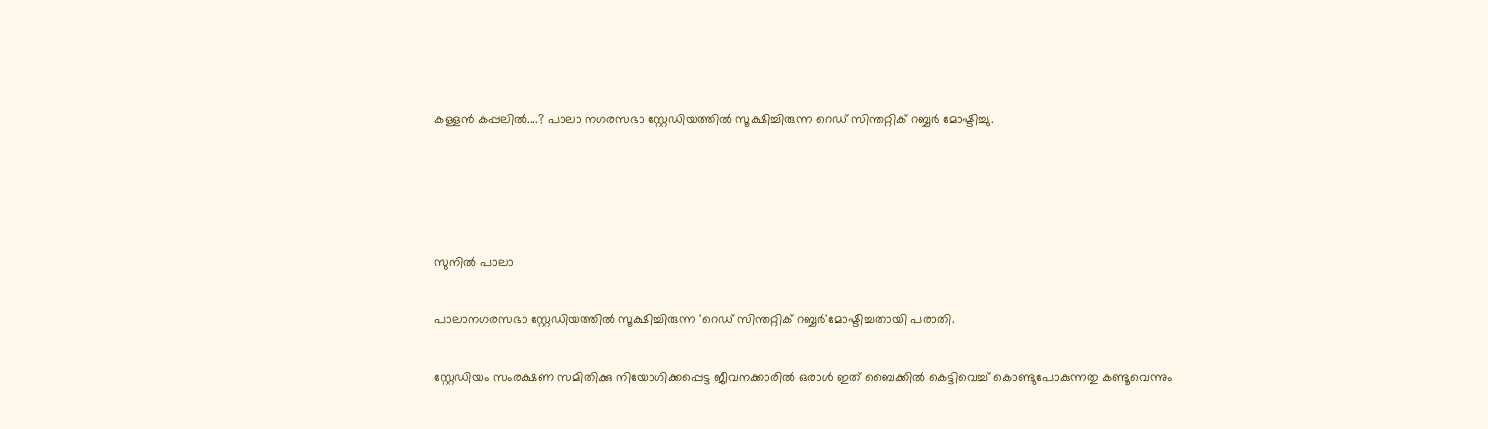കള്ളന്‍ കപ്പലില്‍....? പാലാ നഗരസഭാ സ്റ്റേഡിയത്തില്‍ സൂക്ഷിച്ചിരുന്ന റെഡ് സിന്തറ്റിക് റബ്ബര്‍ മോഷ്ടിച്ചു.




സുനില്‍ പാലാ

പാലാനഗരസഭാ സ്റ്റേഡിയത്തില്‍ സൂക്ഷിച്ചിരുന്ന 'റെഡ് സിന്തറ്റിക് റബ്ബര്‍'മോഷ്ടിച്ചതായി പരാതി.

സ്റ്റേഡിയം സംരക്ഷണ സമിതിക്കു നിയോഗിക്കപ്പെട്ട ജീവനക്കാരില്‍ ഒരാള്‍ ഇത് ബൈക്കില്‍ കെട്ടിവെച്ച് കൊണ്ടുപോകുന്നതു കണ്ടൂവെന്നും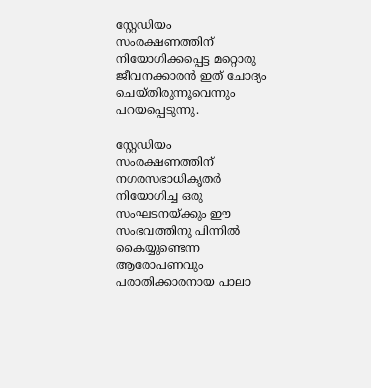സ്റ്റേഡിയം സംരക്ഷണത്തിന് നിയോഗിക്കപ്പെട്ട മറ്റൊരു ജീവനക്കാരന്‍ ഇത് ചോദ്യം ചെയ്തിരുന്നൂവെന്നും പറയപ്പെടുന്നു.

സ്റ്റേഡിയം സംരക്ഷണത്തിന് നഗരസഭാധികൃതര്‍ നിയോഗിച്ച ഒരു സംഘടനയ്ക്കും ഈ സംഭവത്തിനു പിന്നില്‍ കൈയ്യുണ്ടെന്ന ആരോപണവും പരാതിക്കാരനായ പാലാ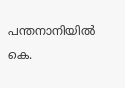പന്തനാനിയില്‍ കെ.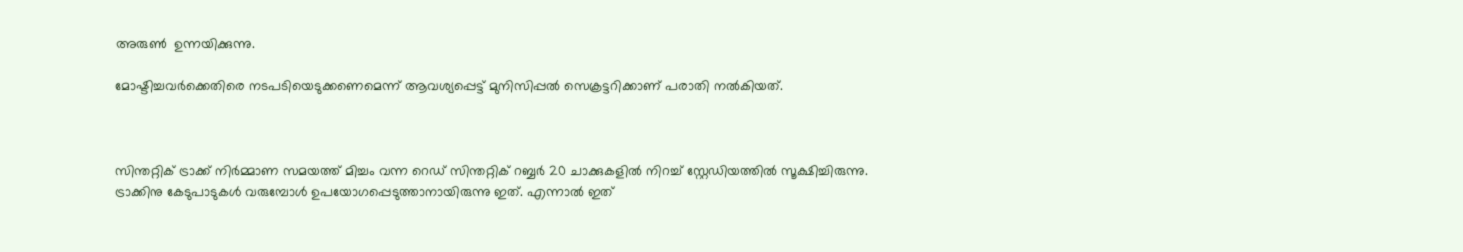അരുണ്‍  ഉന്നയിക്കുന്നു.

മോഷ്ടിച്ചവര്‍ക്കെതിരെ നടപടിയെടുക്കണെമെന്ന് ആവശ്യപ്പെട്ട് മുനിസിപ്പല്‍ സെക്രട്ടറിക്കാണ് പരാതി നല്‍കിയത്.



സിന്തറ്റിക് ട്രാക്ക് നിര്‍മ്മാണ സമയത്ത് മിച്ചം വന്ന റെഡ് സിന്തറ്റിക് റബ്ബര്‍ 20 ചാക്കുകളില്‍ നിറച്ച് സ്റ്റേഡിയത്തില്‍ സൂക്ഷിച്ചിരുന്നു. ട്രാക്കിനു കേടുപാടുകള്‍ വരുമ്പോള്‍ ഉപയോഗപ്പെടുത്താനായിരുന്നു ഇത്. എന്നാല്‍ ഇത്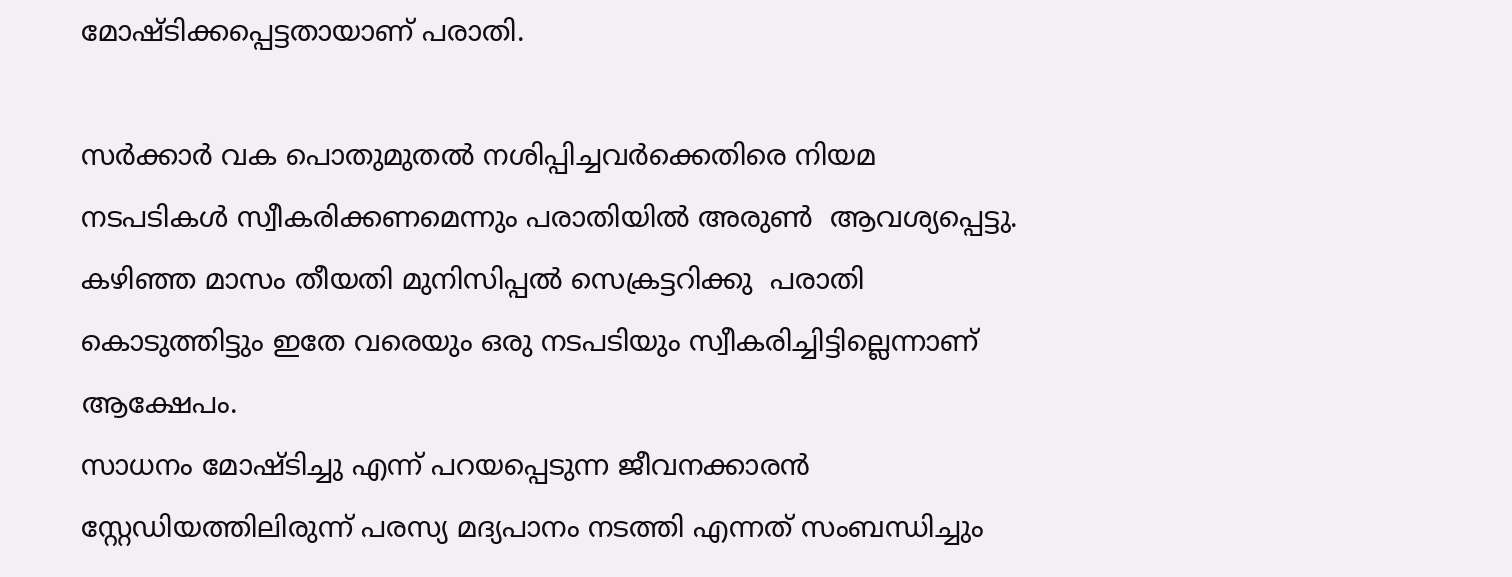മോഷ്ടിക്കപ്പെട്ടതായാണ് പരാതി.

സര്‍ക്കാര്‍ വക പൊതുമുതല്‍ നശിപ്പിച്ചവര്‍ക്കെതിരെ നിയമ നടപടികള്‍ സ്വീകരിക്കണമെന്നും പരാതിയില്‍ അരുണ്‍  ആവശ്യപ്പെട്ടു. കഴിഞ്ഞ മാസം തീയതി മുനിസിപ്പല്‍ സെക്രട്ടറിക്കു  പരാതി കൊടുത്തിട്ടും ഇതേ വരെയും ഒരു നടപടിയും സ്വീകരിച്ചിട്ടില്ലെന്നാണ് ആക്ഷേപം.
സാധനം മോഷ്ടിച്ചു എന്ന് പറയപ്പെടുന്ന ജീവനക്കാരന്‍ സ്റ്റേഡിയത്തിലിരുന്ന് പരസ്യ മദ്യപാനം നടത്തി എന്നത് സംബന്ധിച്ചും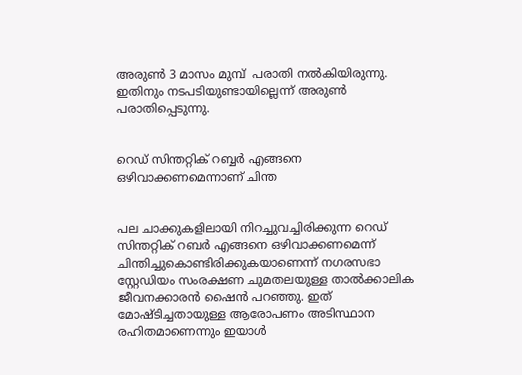അരുണ്‍ 3 മാസം മുമ്പ്  പരാതി നല്‍കിയിരുന്നു. ഇതിനും നടപടിയുണ്ടായില്ലെന്ന് അരുണ്‍ പരാതിപ്പെടുന്നു.


റെഡ് സിന്തറ്റിക് റബ്ബര്‍ എങ്ങനെ ഒഴിവാക്കണമെന്നാണ് ചിന്ത


പല ചാക്കുകളിലായി നിറച്ചുവച്ചിരിക്കുന്ന റെഡ് സിന്തറ്റിക് റബര്‍ എങ്ങനെ ഒഴിവാക്കണമെന്ന് ചിന്തിച്ചുകൊണ്ടിരിക്കുകയാണെന്ന് നഗരസഭാ സ്റ്റേഡിയം സംരക്ഷണ ചുമതലയുള്ള താല്‍ക്കാലിക ജീവനക്കാരന്‍ ഷൈന്‍ പറഞ്ഞു. ഇത് മോഷ്ടിച്ചതായുള്ള ആരോപണം അടിസ്ഥാന രഹിതമാണെന്നും ഇയാള്‍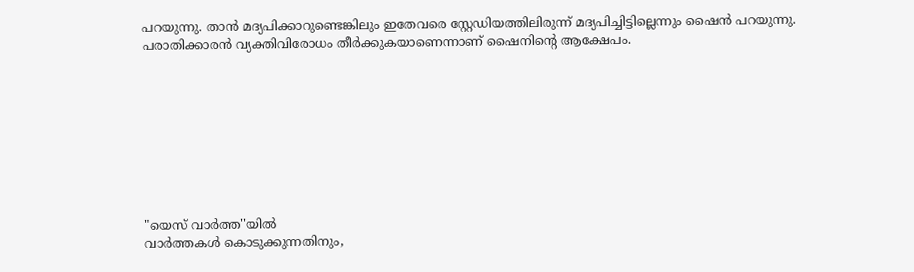പറയുന്നു. താന്‍ മദ്യപിക്കാറുണ്ടെങ്കിലും ഇതേവരെ സ്റ്റേഡിയത്തിലിരുന്ന് മദ്യപിച്ചിട്ടില്ലെന്നും ഷൈന്‍ പറയുന്നു. പരാതിക്കാരന്‍ വ്യക്തിവിരോധം തീര്‍ക്കുകയാണെന്നാണ് ഷൈനിന്റെ ആക്ഷേപം.









"യെസ് വാർത്ത''യിൽ
വാർത്തകൾ കൊടുക്കുന്നതിനും,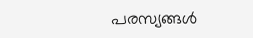പരസ്യങ്ങൾ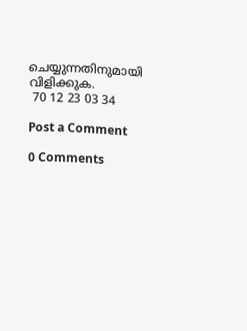ചെയ്യുന്നതിനുമായി
വിളിക്കുക.
 70 12 23 03 34

Post a Comment

0 Comments